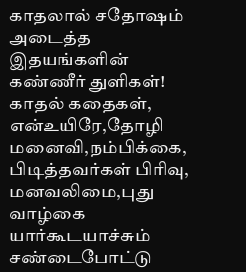காதலால் சதோஷம் அடைத்த இதயங்களின் கண்ணீர் துளிகள்! காதல் கதைகள், என்உயிரே,தோழி மனைவி,நம்பிக்கை, பிடித்தவர்கள் பிரிவு, மனவலிமை,புது வாழ்கை
யார்கூடயாச்சும் சண்டைபோட்டு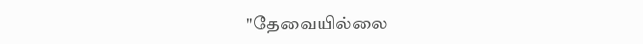"தேவையில்லை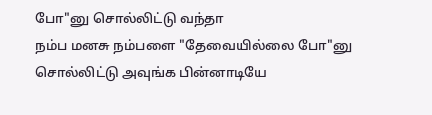போ"னு சொல்லிட்டு வந்தா
நம்ப மனசு நம்பளை "தேவையில்லை போ"னு சொல்லிட்டு அவுங்க பின்னாடியே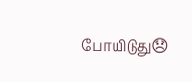போயிடுது😞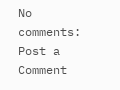No comments:
Post a Comment